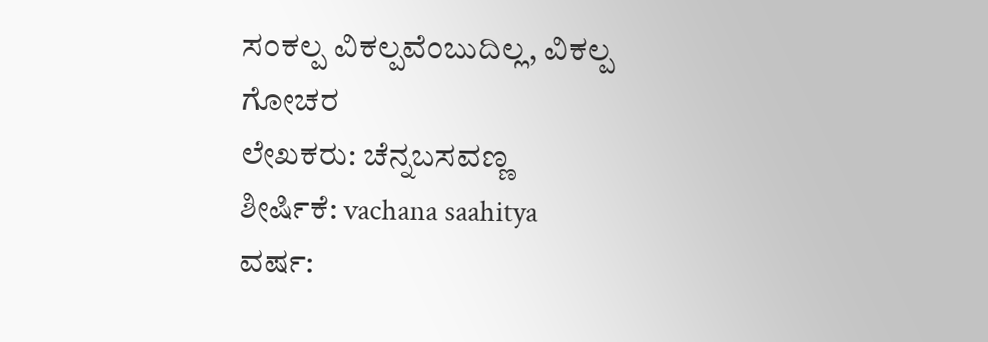ಸಂಕಲ್ಪ ವಿಕಲ್ಪವೆಂಬುದಿಲ್ಲ, ವಿಕಲ್ಪ
ಗೋಚರ
ಲೇಖಕರು: ಚೆನ್ನಬಸವಣ್ಣ
ಶೀರ್ಷಿಕೆ: vachana saahitya
ವರ್ಷ: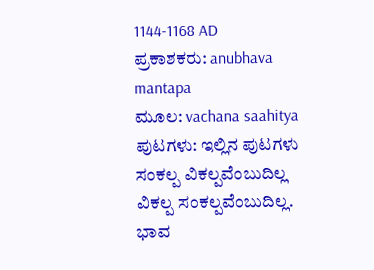1144-1168 AD
ಪ್ರಕಾಶಕರು: anubhava mantapa
ಮೂಲ: vachana saahitya
ಪುಟಗಳು: ಇಲ್ಲಿನ ಪುಟಗಳು
ಸಂಕಲ್ಪ ವಿಕಲ್ಪವೆಂಬುದಿಲ್ಲ
ವಿಕಲ್ಪ ಸಂಕಲ್ಪವೆಂಬುದಿಲ್ಲ. ಭಾವ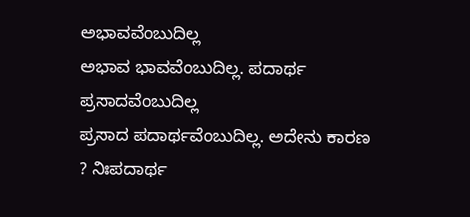ಅಭಾವವೆಂಬುದಿಲ್ಲ
ಅಭಾವ ಭಾವವೆಂಬುದಿಲ್ಲ. ಪದಾರ್ಥ ಪ್ರಸಾದವೆಂಬುದಿಲ್ಲ
ಪ್ರಸಾದ ಪದಾರ್ಥವೆಂಬುದಿಲ್ಲ. ಅದೇನು ಕಾರಣ ? ನಿಃಪದಾರ್ಥ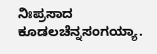ನಿಃಪ್ರಸಾದ ಕೂಡಲಚೆನ್ನಸಂಗಯ್ಯಾ.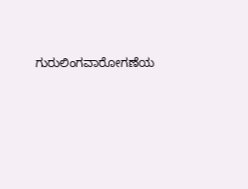ಗುರುಲಿಂಗವಾರೋಗಣೆಯ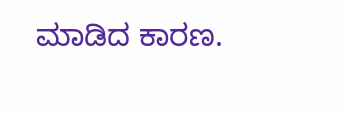ಮಾಡಿದ ಕಾರಣ.